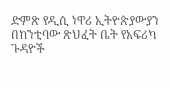ድምጽ የዲሲ ነዋሪ ኢትዮጵያውያን በከንቲባው ጽህፈት ቤት የአፍሪካ ጉዳዮች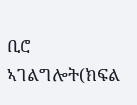ቢሮ ኣገልግሎት(ክፍል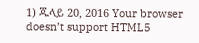1) ጁላይ 20, 2016 Your browser doesn’t support HTML5